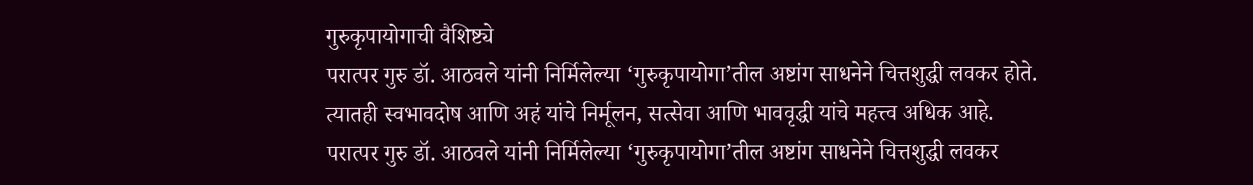गुरुकृपायोगाची वैशिष्ट्ये
परात्पर गुरु डॉ. आठवले यांनी निर्मिलेल्या ‘गुरुकृपायोगा’तील अष्टांग साधनेने चित्तशुद्धी लवकर होते. त्यातही स्वभावदोष आणि अहं यांचे निर्मूलन, सत्सेवा आणि भाववृद्धी यांचे महत्त्व अधिक आहे.
परात्पर गुरु डॉ. आठवले यांनी निर्मिलेल्या ‘गुरुकृपायोगा’तील अष्टांग साधनेने चित्तशुद्धी लवकर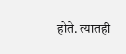होते. त्यातही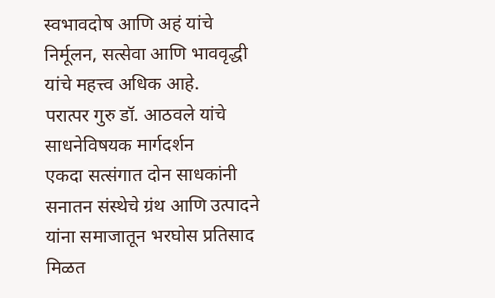स्वभावदोष आणि अहं यांचे निर्मूलन, सत्सेवा आणि भाववृद्धी यांचे महत्त्व अधिक आहे.
परात्पर गुरु डॉ. आठवले यांचे साधनेविषयक मार्गदर्शन
एकदा सत्संगात दोन साधकांनी सनातन संस्थेचे ग्रंथ आणि उत्पादने यांना समाजातून भरघोस प्रतिसाद मिळत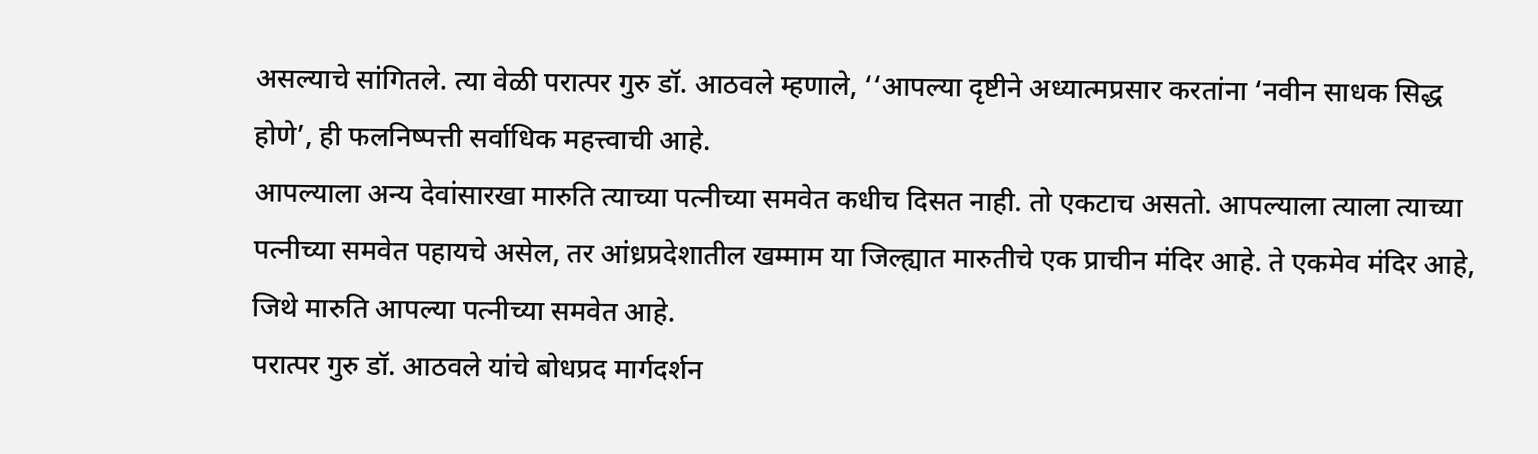असल्याचे सांगितले. त्या वेळी परात्पर गुरु डॉ. आठवले म्हणाले, ‘‘आपल्या दृष्टीने अध्यात्मप्रसार करतांना ‘नवीन साधक सिद्ध होणे’, ही फलनिष्पत्ती सर्वाधिक महत्त्वाची आहे.
आपल्याला अन्य देवांसारखा मारुति त्याच्या पत्नीच्या समवेत कधीच दिसत नाही. तो एकटाच असतो. आपल्याला त्याला त्याच्या पत्नीच्या समवेत पहायचे असेल, तर आंध्रप्रदेशातील खम्माम या जिल्ह्यात मारुतीचे एक प्राचीन मंदिर आहे. ते एकमेव मंदिर आहे, जिथे मारुति आपल्या पत्नीच्या समवेत आहे.
परात्पर गुरु डॉ. आठवले यांचे बोधप्रद मार्गदर्शन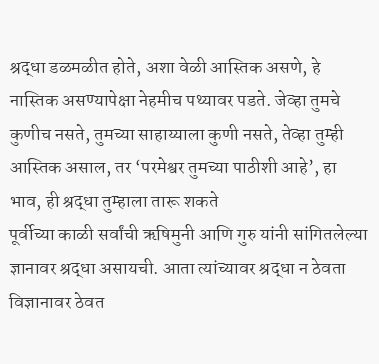श्रद्धा डळमळीत होते, अशा वेळी आस्तिक असणे, हे नास्तिक असण्यापेक्षा नेहमीच पथ्यावर पडते. जेव्हा तुमचे कुणीच नसते, तुमच्या साहाय्याला कुणी नसते, तेव्हा तुम्ही आस्तिक असाल, तर ‘परमेश्वर तुमच्या पाठीशी आहे’, हा भाव, ही श्रद्धा तुम्हाला तारू शकते
पूर्वीच्या काळी सर्वांची ऋषिमुनी आणि गुरु यांनी सांगितलेल्या ज्ञानावर श्रद्धा असायची. आता त्यांच्यावर श्रद्धा न ठेवता विज्ञानावर ठेवत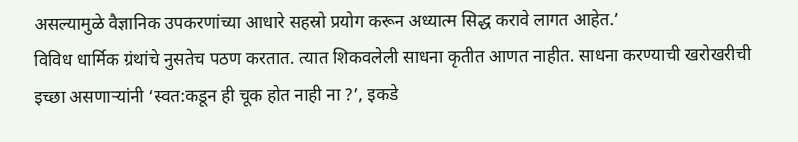असल्यामुळे वैज्ञानिक उपकरणांच्या आधारे सहस्रो प्रयोग करून अध्यात्म सिद्ध करावे लागत आहेत.’
विविध धार्मिक ग्रंथांचे नुसतेच पठण करतात. त्यात शिकवलेली साधना कृतीत आणत नाहीत. साधना करण्याची खरोखरीची इच्छा असणाऱ्यांनी ‘स्वत:कडून ही चूक होत नाही ना ?’, इकडे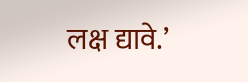लक्ष द्यावे.’